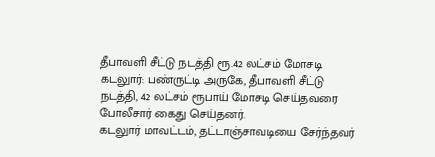தீபாவளி சீட்டு நடத்தி ரூ.42 லட்சம் மோசடி
கடலுார்: பண்ருட்டி அருகே, தீபாவளி சீட்டு நடத்தி, 42 லட்சம் ரூபாய் மோசடி செய்தவரை போலீசார் கைது செய்தனர்.
கடலுார் மாவட்டம், தட்டாஞ்சாவடியை சேர்ந்தவர்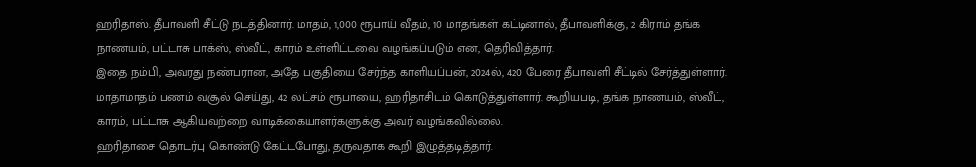ஹரிதாஸ். தீபாவளி சீட்டு நடத்தினார். மாதம், 1,000 ரூபாய் வீதம், 10 மாதங்கள் கட்டினால், தீபாவளிக்கு, 2 கிராம் தங்க நாணயம், பட்டாசு பாக்ஸ், ஸ்வீட், காரம் உள்ளிட்டவை வழங்கப்படும் என, தெரிவித்தார்.
இதை நம்பி, அவரது நண்பரான, அதே பகுதியை சேர்ந்த காளியப்பன், 2024ல், 420 பேரை தீபாவளி சீட்டில் சேர்த்துள்ளார்.
மாதாமாதம் பணம் வசூல் செய்து, 42 லட்சம் ரூபாயை, ஹரிதாசிடம் கொடுத்துள்ளார். கூறியபடி, தங்க நாணயம், ஸ்வீட், காரம், பட்டாசு ஆகியவற்றை வாடிக்கையாளர்களுக்கு அவர் வழங்கவில்லை.
ஹரிதாசை தொடர்பு கொண்டு கேட்டபோது, தருவதாக கூறி இழுத்தடித்தார்.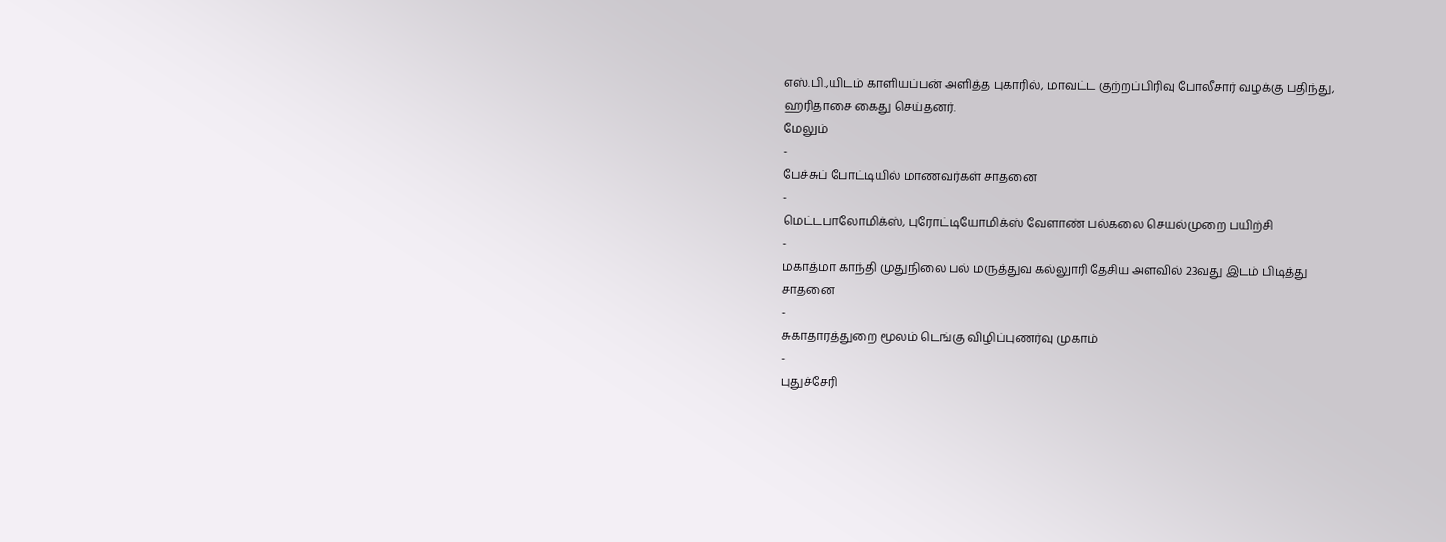எஸ்.பி.,யிடம் காளியப்பன் அளித்த புகாரில், மாவட்ட குற்றப்பிரிவு போலீசார் வழக்கு பதிந்து, ஹரிதாசை கைது செய்தனர்.
மேலும்
-
பேச்சுப் போட்டியில் மாணவர்கள் சாதனை
-
மெட்டபாலோமிக்ஸ், புரோட்டியோமிக்ஸ் வேளாண் பல்கலை செயல்முறை பயிற்சி
-
மகாத்மா காந்தி முதுநிலை பல் மருத்துவ கல்லுாரி தேசிய அளவில் 23வது இடம் பிடித்து சாதனை
-
சுகாதாரத்துறை மூலம் டெங்கு விழிப்புணர்வு முகாம்
-
புதுச்சேரி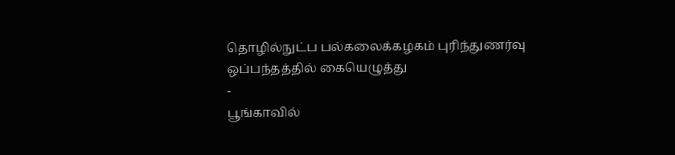தொழில்நுட்ப பல்கலைக்கழகம் புரிந்துணர்வு ஒப்பந்தத்தில் கையெழுத்து
-
பூங்காவில்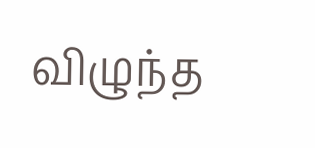விழுந்த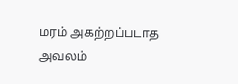மரம் அகற்றப்படாத அவலம்